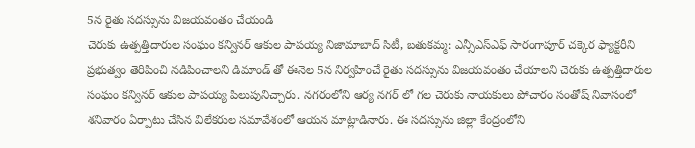5న రైతు సదస్సును విజయవంతం చేయండి
చెరుకు ఉత్పత్తిదారుల సంఘం కన్వినర్ ఆకుల పాపయ్య నిజామాబాద్ సిటీ, బతుకమ్మ: ఎన్సీఎస్ఎఫ్ సారంగాపూర్ చక్కెర ఫ్యాక్టరీని ప్రభుత్వం తెరిపించి నడిపించాలని డిమాండ్ తో ఈనెల 5న నిర్వహించే రైతు సదస్సును విజయవంతం చేయాలని చెరుకు ఉత్పత్తిదారుల సంఘం కన్వినర్ ఆకుల పాపయ్య పిలుపునిచ్చారు. నగరంలోని ఆర్య నగర్ లో గల చెరుకు నాయకులు పోచారం సంతోష్ నివాసంలో శనివారం ఏర్పాటు చేసిన విలేకరుల సమావేశంలో ఆయన మాట్లాడినారు. ఈ సదస్సును జిల్లా కేంద్రంలోని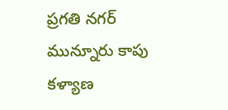ప్రగతి నగర్ మున్నూరు కాపు కళ్యాణ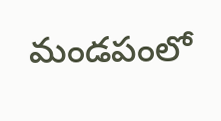మండపంలో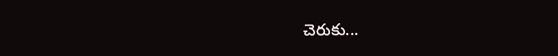చెరుకు...